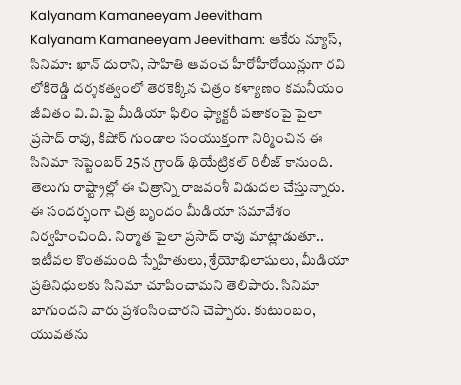Kalyanam Kamaneeyam Jeevitham
Kalyanam Kamaneeyam Jeevitham: ఆకేరు న్యూస్, సినిమా: ఖాన్ దురాని, సాహితి ఆవంచ హీరోహీరోయిన్లుగా రవి లోకిరెడ్డి దర్శకత్వంలో తెరకెక్కిన చిత్రం కళ్యాణం కమనీయం జీవితం వి.వి.ఫై మీడియా ఫిలిం ఫ్యాక్టరీ పతాకంపై పైలా ప్రసాద్ రావు, కిషోర్ గుండాల సంయుక్తంగా నిర్మించిన ఈ సినిమా సెప్టెంబర్ 25న గ్రాండ్ థియేట్రికల్ రిలీజ్ కానుంది. తెలుగు రాష్ట్రాల్లో ఈ చిత్రాన్ని రాజవంశీ విడుదల చేస్తున్నారు.
ఈ సందర్భంగా చిత్ర బృందం మీడియా సమావేశం నిర్వహించింది. నిర్మాత పైలా ప్రసాద్ రావు మాట్లాడుతూ.. ఇటీవల కొంతమంది స్నేహితులు, శ్రేయోభిలాషులు, మీడియా ప్రతినిధులకు సినిమా చూపించామని తెలిపారు. సినిమా బాగుందని వారు ప్రశంసించారని చెప్పారు. కుటుంబం, యువతను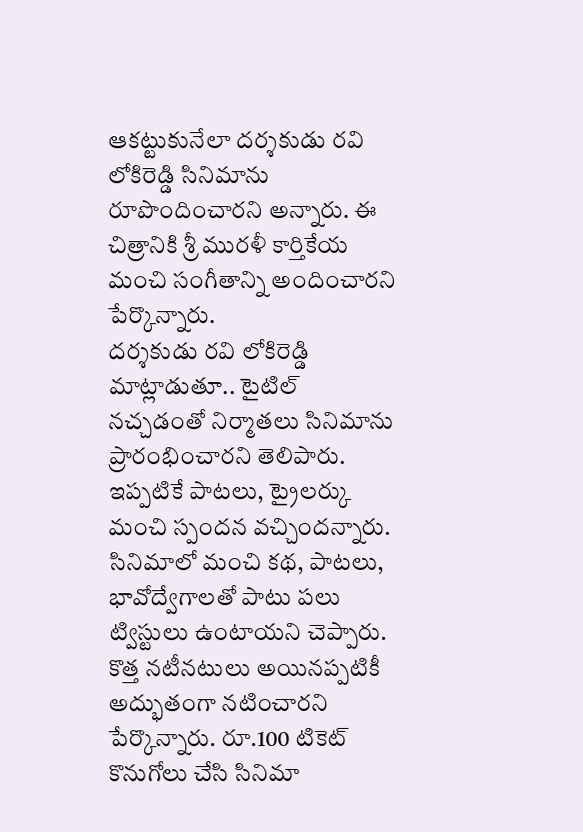ఆకట్టుకునేలా దర్శకుడు రవి లోకిరెడ్డి సినిమాను రూపొందించారని అన్నారు. ఈ చిత్రానికి శ్రీ మురళీ కార్తికేయ మంచి సంగీతాన్ని అందించారని పేర్కొన్నారు.
దర్శకుడు రవి లోకిరెడ్డి మాట్లాడుతూ.. టైటిల్ నచ్చడంతో నిర్మాతలు సినిమాను ప్రారంభించారని తెలిపారు. ఇప్పటికే పాటలు, ట్రైలర్కు మంచి స్పందన వచ్చిందన్నారు. సినిమాలో మంచి కథ, పాటలు, భావోద్వేగాలతో పాటు పలు ట్విస్టులు ఉంటాయని చెప్పారు. కొత్త నటీనటులు అయినప్పటికీ అద్భుతంగా నటించారని పేర్కొన్నారు. రూ.100 టికెట్ కొనుగోలు చేసి సినిమా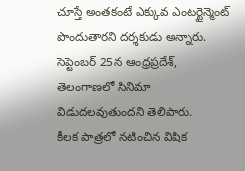చూస్తే అంతకంటే ఎక్కువ ఎంటర్టైన్మెంట్ పొందుతారని దర్శకుడు అన్నారు. సెప్టెంబర్ 25న ఆంధ్రప్రదేశ్, తెలంగాణలో సినిమా విడుదలవుతుందని తెలిపారు.
కీలక పాత్రలో నటించిన విషిక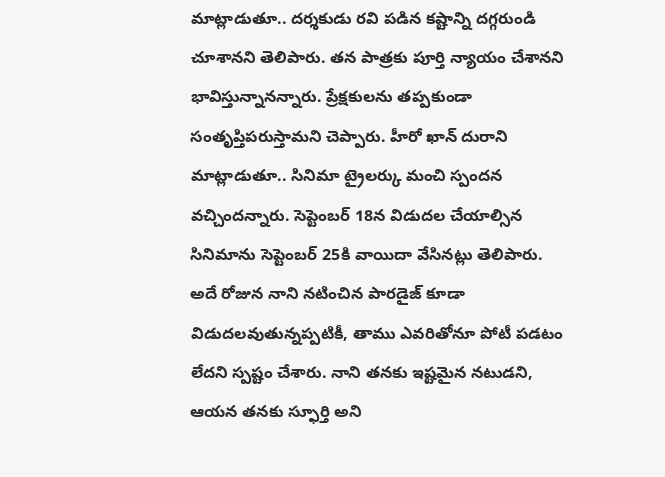మాట్లాడుతూ.. దర్శకుడు రవి పడిన కష్టాన్ని దగ్గరుండి చూశానని తెలిపారు. తన పాత్రకు పూర్తి న్యాయం చేశానని భావిస్తున్నానన్నారు. ప్రేక్షకులను తప్పకుండా సంతృప్తిపరుస్తామని చెప్పారు. హీరో ఖాన్ దురాని మాట్లాడుతూ.. సినిమా ట్రైలర్కు మంచి స్పందన వచ్చిందన్నారు. సెప్టెంబర్ 18న విడుదల చేయాల్సిన సినిమాను సెప్టెంబర్ 25కి వాయిదా వేసినట్లు తెలిపారు. అదే రోజున నాని నటించిన పారడైజ్ కూడా విడుదలవుతున్నప్పటికీ, తాము ఎవరితోనూ పోటీ పడటం లేదని స్పష్టం చేశారు. నాని తనకు ఇష్టమైన నటుడని, ఆయన తనకు స్ఫూర్తి అని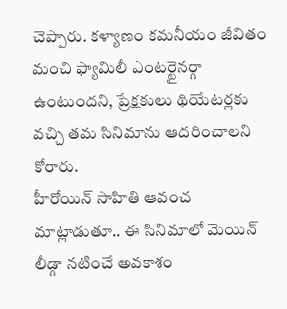చెప్పారు. కళ్యాణం కమనీయం జీవితం మంచి ఫ్యామిలీ ఎంటర్టైనర్గా ఉంటుందని, ప్రేక్షకులు థియేటర్లకు వచ్చి తమ సినిమాను ఆదరించాలని కోరారు.
హీరోయిన్ సాహితి ఆవంచ మాట్లాడుతూ.. ఈ సినిమాలో మెయిన్ లీడ్గా నటించే అవకాశం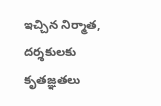ఇచ్చిన నిర్మాత, దర్శకులకు కృతజ్ఞతలు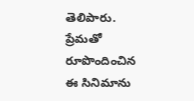తెలిపారు. ప్రేమతో రూపొందించిన ఈ సినిమాను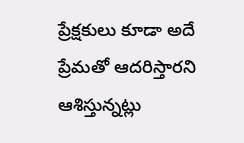ప్రేక్షకులు కూడా అదే ప్రేమతో ఆదరిస్తారని ఆశిస్తున్నట్లు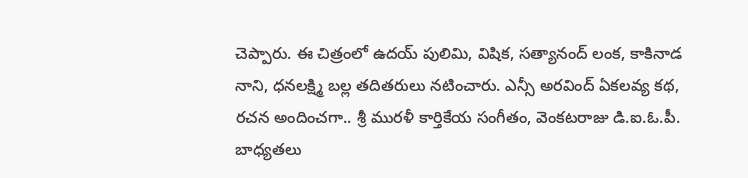చెప్పారు. ఈ చిత్రంలో ఉదయ్ పులిమి, విషిక, సత్యానంద్ లంక, కాకినాడ నాని, ధనలక్ష్మి బల్ల తదితరులు నటించారు. ఎన్సీ అరవింద్ ఏకలవ్య కథ, రచన అందించగా.. శ్రీ మురళీ కార్తికేయ సంగీతం, వెంకటరాజు డి.ఐ.ఓ.పీ. బాధ్యతలు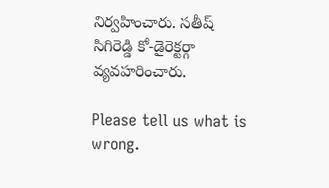నిర్వహించారు. సతీష్ సిగిరెడ్డి కో-డైరెక్టర్గా వ్యవహరించారు.

Please tell us what is wrong.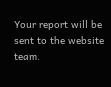Your report will be sent to the website team.